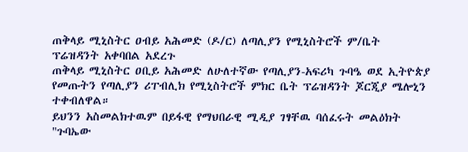ጠቅላይ ሚኒስትር ዐብይ አሕመድ (ዶ/ር) ለጣሊያን የሚኒስትሮች ም/ቤት ፕሬዝዳንት አቀባበል አደረጉ
ጠቅላይ ሚኒስትር ዐቢይ አሕመድ ለሁለተኛው የጣሊያን-አፍሪካ ጉባዔ ወደ ኢትዮጵያ የመጡትን የጣሊያን ሪፐብሊክ የሚኒስትሮች ምክር ቤት ፕሬዝዳንት ጆርጂያ ሜሎኒን ተቀብለዋል።
ይህንን አስመልክተዉም በይፋዊ የማህበራዊ ሚዲያ ገፃቸዉ ባሰፈሩት መልዕክት "ጉባኤው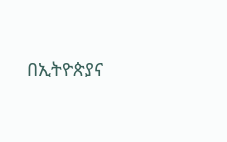በኢትዮጵያና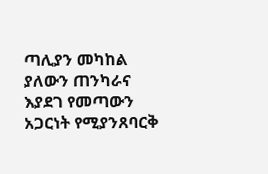ጣሊያን መካከል ያለውን ጠንካራና እያደገ የመጣውን አጋርነት የሚያንጸባርቅ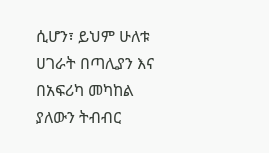ሲሆን፣ ይህም ሁለቱ ሀገራት በጣሊያን እና በአፍሪካ መካከል ያለውን ትብብር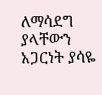ለማሳደግ ያላቸውን አጋርነት ያሳዬ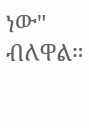ነው" ብለዋል።